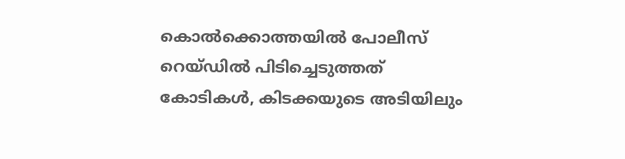കൊല്‍ക്കൊത്തയില്‍ പോലീസ് റെയ്ഡില്‍ പിടിച്ചെടുത്തത് കോടികള്‍, കിടക്കയുടെ അടിയിലും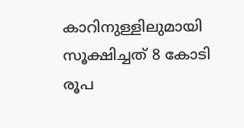കാറിനുള്ളിലുമായി സൂക്ഷിച്ചത് 8 കോടി രൂപ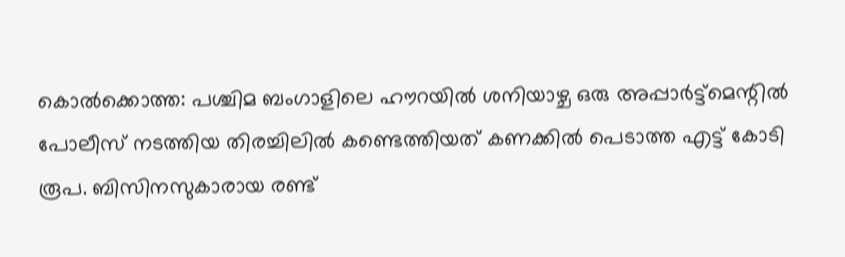കൊല്‍ക്കൊത്ത: പശ്ചിമ ബംഗാളിലെ ഹൗറയില്‍ ശനിയാഴ്ച ഒരു അപ്പാര്‍ട്ട്‌മെന്റില്‍ പോലീസ് നടത്തിയ തിരച്ചിലില്‍ കണ്ടെത്തിയത് കണക്കില്‍ പെടാത്ത എട്ട് കോടി രൂപ. ബിസിനസുകാരായ രണ്ട്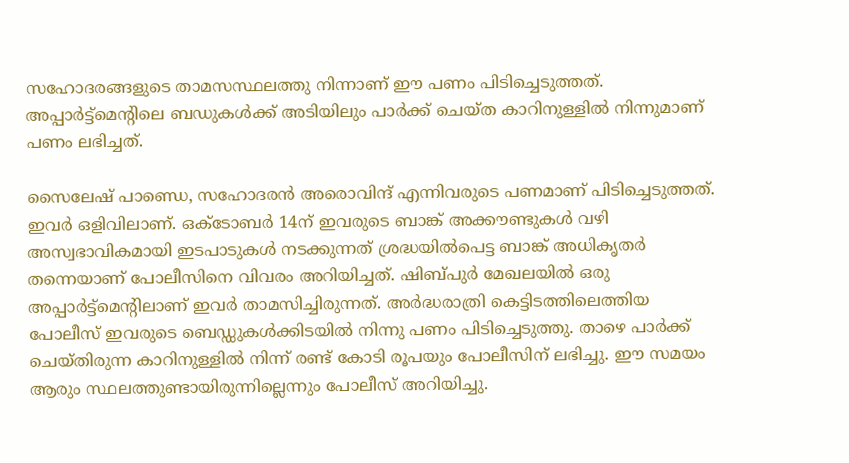സഹോദരങ്ങളുടെ താമസസ്ഥലത്തു നിന്നാണ് ഈ പണം പിടിച്ചെടുത്തത്. അപ്പാര്‍ട്ട്‌മെന്റിലെ ബഡുകള്‍ക്ക് അടിയിലും പാര്‍ക്ക് ചെയ്ത കാറിനുള്ളില്‍ നിന്നുമാണ് പണം ലഭിച്ചത്.

സൈലേഷ് പാണ്ഡെ, സഹോദരന്‍ അരൊവിന്ദ് എന്നിവരുടെ പണമാണ് പിടിച്ചെടുത്തത്. ഇവര്‍ ഒളിവിലാണ്. ഒക്‌ടോബര്‍ 14ന് ഇവരുടെ ബാങ്ക് അക്കൗണ്ടുകള്‍ വഴി അസ്വഭാവികമായി ഇടപാടുകള്‍ നടക്കുന്നത് ശ്രദ്ധയില്‍പെട്ട ബാങ്ക് അധികൃതര്‍ തന്നെയാണ് പോലീസിനെ വിവരം അറിയിച്ചത്. ഷിബ്പുര്‍ മേഖലയില്‍ ഒരു അപ്പാര്‍ട്ട്‌മെന്റിലാണ് ഇവര്‍ താമസിച്ചിരുന്നത്. അര്‍ദ്ധരാത്രി കെട്ടിടത്തിലെത്തിയ പോലീസ് ഇവരുടെ ബെഡ്ഡുകള്‍ക്കിടയില്‍ നിന്നു പണം പിടിച്ചെടുത്തു. താഴെ പാര്‍ക്ക് ചെയ്തിരുന്ന കാറിനുള്ളില്‍ നിന്ന് രണ്ട് കോടി രൂപയും പോലീസിന് ലഭിച്ചു. ഈ സമയം ആരും സ്ഥലത്തുണ്ടായിരുന്നില്ലെന്നും പോലീസ് അറിയിച്ചു.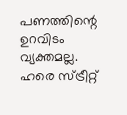പണത്തിന്റെ ഉറവിടം വ്യക്തമല്ല. ഹരെ സ്ട്രീറ്റ്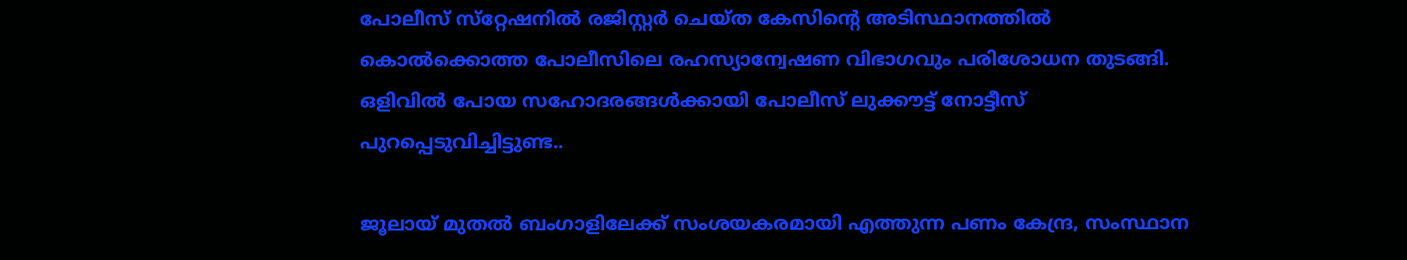പോലീസ് സ്‌റ്റേഷനില്‍ രജിസ്റ്റര്‍ ചെയ്ത കേസിന്റെ അടിസ്ഥാനത്തില്‍ കൊല്‍ക്കൊത്ത പോലീസിലെ രഹസ്യാന്വേഷണ വിഭാഗവും പരിശോധന തുടങ്ങി. ഒളിവില്‍ പോയ സഹോദരങ്ങള്‍ക്കായി പോലീസ് ലുക്കൗട്ട് നോട്ടീസ് പുറപ്പെടുവിച്ചിട്ടുണ്ട..

ജൂലായ് മുതല്‍ ബംഗാളിലേക്ക് സംശയകരമായി എത്തുന്ന പണം കേന്ദ്ര, സംസ്ഥാന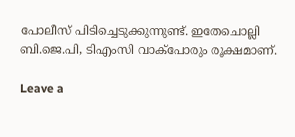പോലീസ് പിടിച്ചെടുക്കുന്നുണ്ട്. ഇതേചൊല്ലി ബി.ജെ.പി, ടിഎംസി വാക്‌പോരും രൂക്ഷമാണ്.

Leave a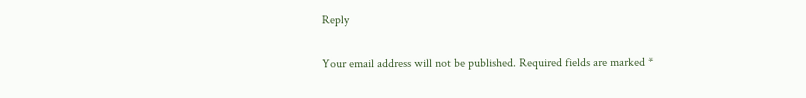Reply

Your email address will not be published. Required fields are marked *